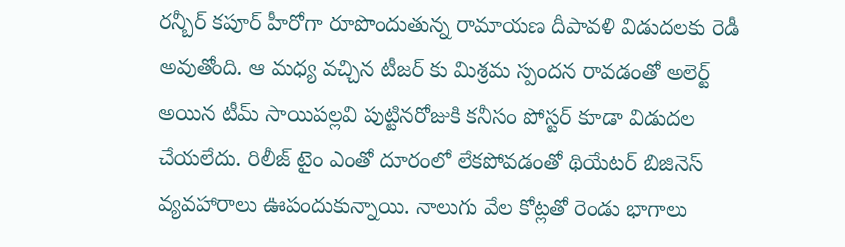రన్బీర్ కపూర్ హీరోగా రూపొందుతున్న రామాయణ దీపావళి విడుదలకు రెడీ అవుతోంది. ఆ మధ్య వచ్చిన టీజర్ కు మిశ్రమ స్పందన రావడంతో అలెర్ట్ అయిన టీమ్ సాయిపల్లవి పుట్టినరోజుకి కనీసం పోస్టర్ కూడా విడుదల చేయలేదు. రిలీజ్ టైం ఎంతో దూరంలో లేకపోవడంతో థియేటర్ బిజినెస్ వ్యవహారాలు ఊపందుకున్నాయి. నాలుగు వేల కోట్లతో రెండు భాగాలు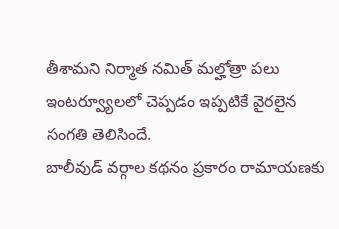తీశామని నిర్మాత నమిత్ మల్హోత్రా పలు ఇంటర్వ్యూలలో చెప్పడం ఇప్పటికే వైరలైన సంగతి తెలిసిందే.
బాలీవుడ్ వర్గాల కథనం ప్రకారం రామాయణకు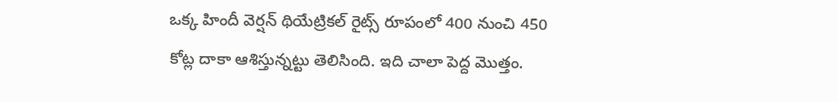ఒక్క హిందీ వెర్షన్ థియేట్రికల్ రైట్స్ రూపంలో 400 నుంచి 450 కోట్ల దాకా ఆశిస్తున్నట్టు తెలిసింది. ఇది చాలా పెద్ద మొత్తం.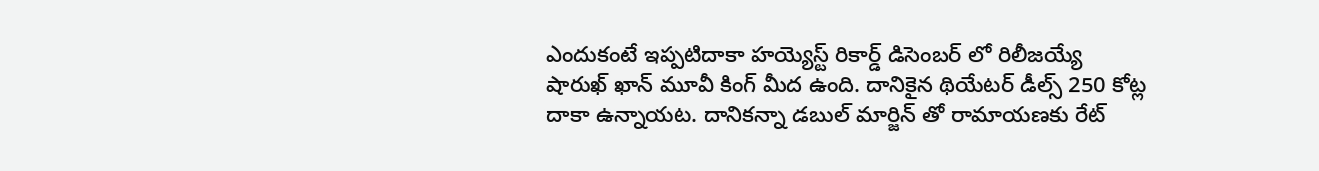ఎందుకంటే ఇప్పటిదాకా హయ్యెస్ట్ రికార్డ్ డిసెంబర్ లో రిలీజయ్యే షారుఖ్ ఖాన్ మూవీ కింగ్ మీద ఉంది. దానికైన థియేటర్ డీల్స్ 250 కోట్ల దాకా ఉన్నాయట. దానికన్నా డబుల్ మార్జిన్ తో రామాయణకు రేట్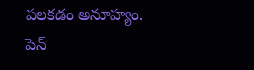పలకడం అనూహ్యం. పెన్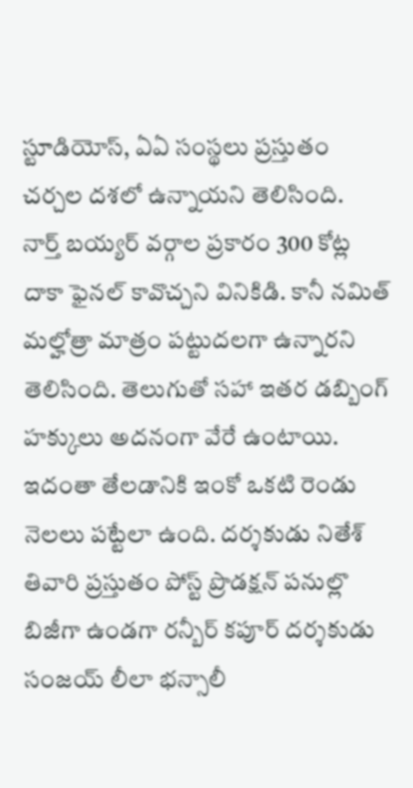స్టూడియోస్, ఏఏ సంస్థలు ప్రస్తుతం చర్చల దశలో ఉన్నాయని తెలిసింది.
నార్త్ బయ్యర్ వర్గాల ప్రకారం 300 కోట్ల దాకా ఫైనల్ కావొచ్చని వినికిడి. కానీ నమిత్ మల్హోత్రా మాత్రం పట్టుదలగా ఉన్నారని తెలిసింది. తెలుగుతో సహా ఇతర డబ్బింగ్ హక్కులు అదనంగా వేరే ఉంటాయి. ఇదంతా తేలడానికి ఇంకో ఒకటి రెండు నెలలు పట్టేలా ఉంది. దర్శకుడు నితేశ్ తివారి ప్రస్తుతం పోస్ట్ ప్రొడక్షన్ పనుల్లొ బిజీగా ఉండగా రన్బీర్ కపూర్ దర్శకుడు సంజయ్ లీలా భన్సాలీ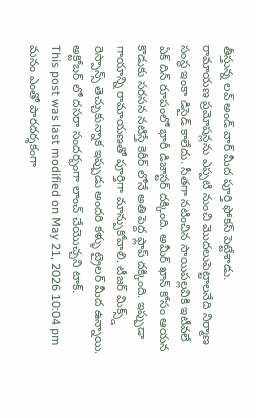తీస్తున్న లవ్ అండ్ వార్ మీద పూర్తి ఫోకస్ పెట్టేశాడు.
రామాయణ ప్రమోషన్లను ఎప్పటి నుంచి మొదలుపెట్టాలనేది నిర్మాణ సంస్థ ఇంకా డిసైడ్ కాలేదు. సీతగా నటించిన సాయిపల్లవికి ఇటీవలే ఏక్ దిన్ రూపంలో భారీ డిజాస్టర్ దక్కింది. అమీర్ ఖాన్ కోసం ఆయన కొడుకు సరసన నటిస్తే కెరీర్ లోనే అతి పెద్ద ఫ్లాప్ దక్కింది. ఇప్పుడా గాయాన్ని రామాయణతో పూర్తిగా మాన్పుకోవాలి. టీజర్ మిక్స్డ్ రెస్పాన్స్ తెచ్చుకున్నాక ఇప్పుడు అందరి కళ్ళు ట్రైలర్ మీద ఉన్నాయి. అక్టోబర్ లో దసరా సందర్భంగా లాంచ్ చేయొచ్చని టాక్.
This post was last modified on May 21, 2026 10:04 pm
మనం ఎంతో పారదర్శకంగా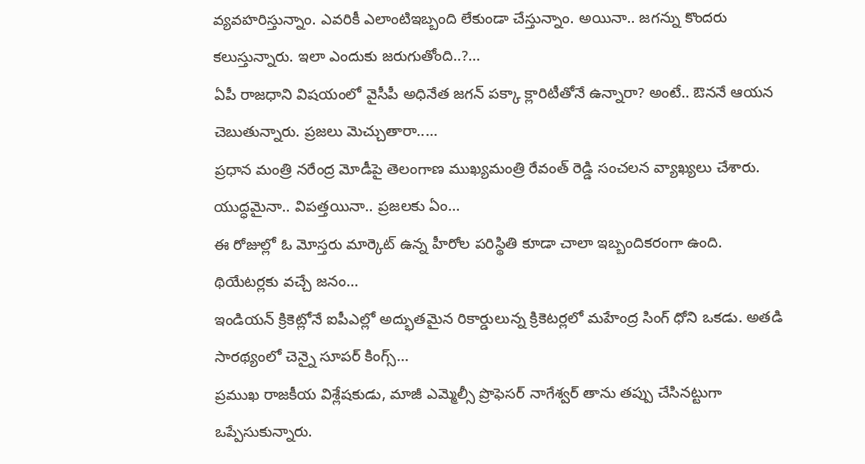వ్యవహరిస్తున్నాం. ఎవరికీ ఎలాంటిఇబ్బంది లేకుండా చేస్తున్నాం. అయినా.. జగన్ను కొందరు కలుస్తున్నారు. ఇలా ఎందుకు జరుగుతోంది..?…
ఏపీ రాజధాని విషయంలో వైసీపీ అధినేత జగన్ పక్కా క్లారిటీతోనే ఉన్నారా? అంటే.. ఔననే ఆయన చెబుతున్నారు. ప్రజలు మెచ్చుతారా..…
ప్రధాన మంత్రి నరేంద్ర మోడీపై తెలంగాణ ముఖ్యమంత్రి రేవంత్ రెడ్డి సంచలన వ్యాఖ్యలు చేశారు. యుద్ధమైనా.. విపత్తయినా.. ప్రజలకు ఏం…
ఈ రోజుల్లో ఓ మోస్తరు మార్కెట్ ఉన్న హీరోల పరిస్థితి కూడా చాలా ఇబ్బందికరంగా ఉంది. థియేటర్లకు వచ్చే జనం…
ఇండియన్ క్రికెట్లోనే ఐపీఎల్లో అద్భుతమైన రికార్డులున్న క్రికెటర్లలో మహేంద్ర సింగ్ ధోని ఒకడు. అతడి సారథ్యంలో చెన్నై సూపర్ కింగ్స్…
ప్రముఖ రాజకీయ విశ్లేషకుడు, మాజీ ఎమ్మెల్సీ ప్రొఫెసర్ నాగేశ్వర్ తాను తప్పు చేసినట్టుగా ఒప్పేసుకున్నారు.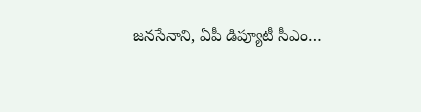జనసేనాని, ఏపీ డిప్యూటీ సీఎం…